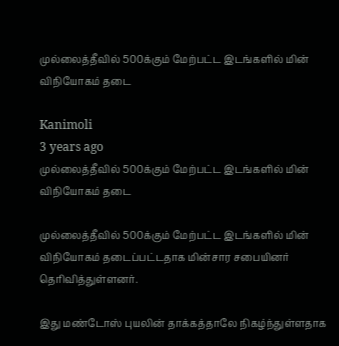முல்லைத்தீவில் 500க்கும் மேற்பட்ட இடங்களில் மின் விநியோகம் தடை

Kanimoli
3 years ago
முல்லைத்தீவில் 500க்கும் மேற்பட்ட இடங்களில் மின் விநியோகம் தடை

முல்லைத்தீவில் 500க்கும் மேற்பட்ட இடங்களில் மின் விநியோகம் தடைப்பட்டதாக மின்சார சபையினர் தெரிவித்துள்ளனர்.

இது மண்டோஸ் புயலின் தாக்கத்தாலே நிகழ்ந்துள்ளதாக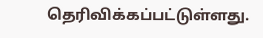தெரிவிக்கப்பட்டுள்ளது.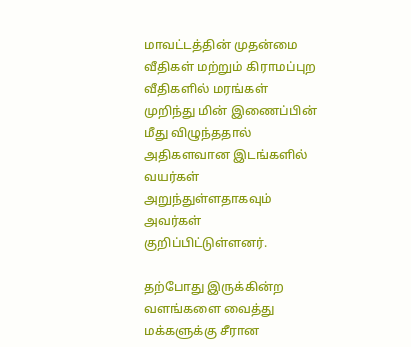மாவட்டத்தின் முதன்மை வீதிகள் மற்றும் கிராமப்புற வீதிகளில் மரங்கள் முறிந்து மின் இணைப்பின் மீது விழுந்ததால் அதிகளவான இடங்களில் வயர்கள் அறுந்துள்ளதாகவும் அவர்கள் குறிப்பிட்டுள்ளனர்.

தற்போது இருக்கின்ற வளங்களை வைத்து மக்களுக்கு சீரான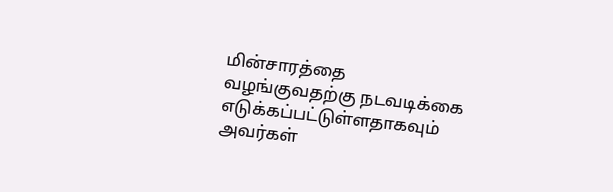மின்சாரத்தை வழங்குவதற்கு நடவடிக்கை எடுக்கப்பட்டுள்ளதாகவும் அவர்கள்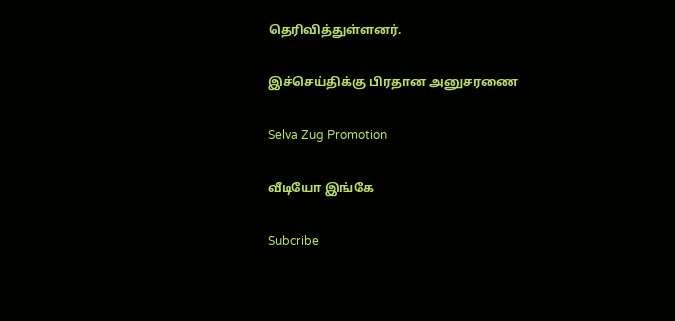தெரிவித்துள்ளனர்.

இச்செய்திக்கு பிரதான அனுசரணை

Selva Zug Promotion

வீடியோ இங்கே

Subcribe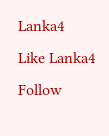Lanka4
Like Lanka4
Follow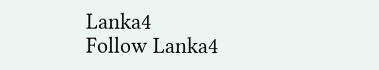Lanka4
Follow Lanka4